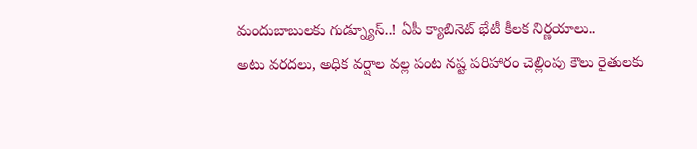మందుబాబులకు గుడ్న్యూస్..! ఏపీ క్యాబినెట్ భేటీ కీలక నిర్ణయాలు..
అటు వరదలు, అధిక వర్షాల వల్ల పంట నష్ట పరిహారం చెల్లింపు కౌలు రైతులకు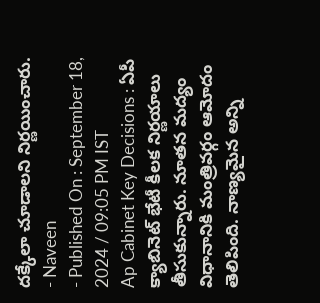దక్కేలా చూడాలని నిర్ణయించారు.
- Naveen
- Published On : September 18, 2024 / 09:05 PM IST
Ap Cabinet Key Decisions : ఏపీ క్యాబినెట్ భేటీ కీలక నిర్ణయాలు తీసుకున్నారు. నూతన మద్యం విధానానికి మంత్రివర్గం ఆమోదం తెలిపింది. నాణ్యమైన అన్ని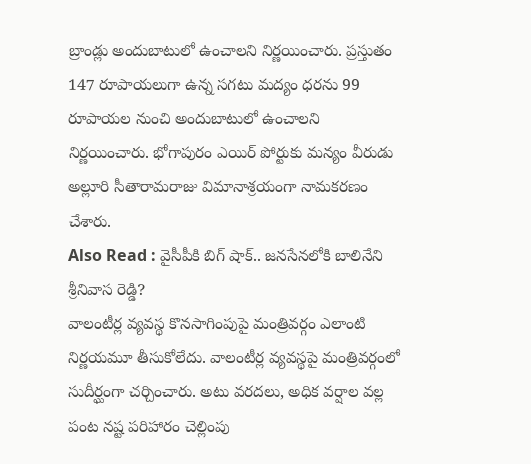బ్రాండ్లు అందుబాటులో ఉంచాలని నిర్ణయించారు. ప్రస్తుతం 147 రూపాయలుగా ఉన్న సగటు మద్యం ధరను 99 రూపాయల నుంచి అందుబాటులో ఉంచాలని నిర్ణయించారు. భోగాపురం ఎయిర్ పోర్టుకు మన్యం వీరుడు అల్లూరి సీతారామరాజు విమానాశ్రయంగా నామకరణం చేశారు.
Also Read : వైసీపీకి బిగ్ షాక్.. జనసేనలోకి బాలినేని శ్రీనివాస రెడ్డి?
వాలంటీర్ల వ్యవస్థ కొనసాగింపుపై మంత్రివర్గం ఎలాంటి నిర్ణయమూ తీసుకోలేదు. వాలంటీర్ల వ్యవస్థపై మంత్రివర్గంలో సుదీర్ఘంగా చర్చించారు. అటు వరదలు, అధిక వర్షాల వల్ల పంట నష్ట పరిహారం చెల్లింపు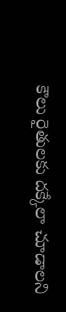కౌలు రైతులకు దక్కేలా చూడాలని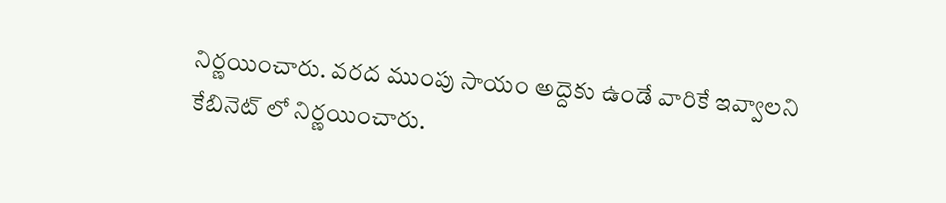నిర్ణయించారు. వరద ముంపు సాయం అద్దెకు ఉండే వారికే ఇవ్వాలని కేబినెట్ లో నిర్ణయించారు.